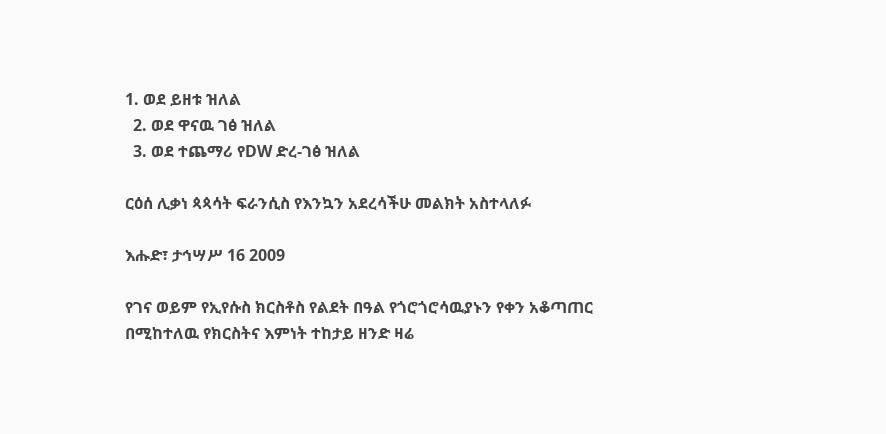1. ወደ ይዘቱ ዝለል
  2. ወደ ዋናዉ ገፅ ዝለል
  3. ወደ ተጨማሪ የDW ድረ-ገፅ ዝለል

ርዕሰ ሊቃነ ጳጳሳት ፍራንሲስ የእንኳን አደረሳችሁ መልክት አስተላለፉ

እሑድ፣ ታኅሣሥ 16 2009

የገና ወይም የኢየሱስ ክርስቶስ የልደት በዓል የጎሮጎሮሳዉያኑን የቀን አቆጣጠር በሚከተለዉ የክርስትና እምነት ተከታይ ዘንድ ዛሬ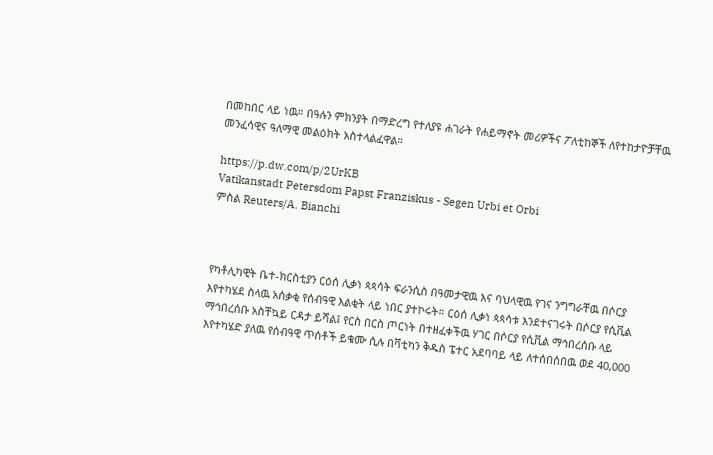በመከበር ላይ ነዉ። በዓሉን ምክንያት በማድረግ የተለያዩ ሐገራት የሐይማኖት መሪዎችና ፖለቲከኞች ለየተከታዮቻቸዉ መንፈሳዊና ዓለማዊ መልዕክት አስተላልፈዋል።

https://p.dw.com/p/2UrKB
Vatikanstadt Petersdom Papst Franziskus - Segen Urbi et Orbi
ምስል Reuters/A. Bianchi



የካቶሊካዊት ቤተ-ክርስቲያን ርዕሰ ሊቃነ ጳጳሳት ፍራንሲስ በዓመታዊዉ እና ባህላዊዉ የገና ንግግራቸዉ በሶርያ እየተካሄደ ስላዉ አሰቃቂ የሰብዓዊ እልቂት ላይ ነበር ያተኮሩት። ርዕሰ ሊቃነ ጳጳሳቱ እንደተናገሩት በሶርያ የሲቪል ማኅበረሰቡ አስቸኳይ ርዳታ ይሻል፤ የርስ በርስ ጦርነት በተዘፈቀችዉ ሃገር በሶርያ የሲቪል ማኅበረሰቡ ላይ እየተካሄድ ያለዉ የሰብዓዊ ጥሰቶች ይቁሙ ሲሉ በቫቲካን ቅዱስ ፔተር አደባባይ ላይ ለተሰበሰበዉ ወደ 40,000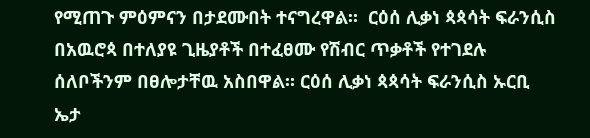የሚጠጉ ምዕምናን በታደሙበት ተናግረዋል።  ርዕሰ ሊቃነ ጳጳሳት ፍራንሲስ በአዉሮጳ በተለያዩ ጊዜያቶች በተፈፀሙ የሽብር ጥቃቶች የተገደሉ ሰለቦችንም በፀሎታቸዉ አስበዋል። ርዕሰ ሊቃነ ጳጳሳት ፍራንሲስ ኡርቢ ኤታ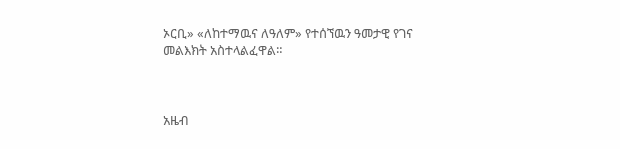ኦርቢ» «ለከተማዉና ለዓለም» የተሰኘዉን ዓመታዊ የገና መልእክት አስተላልፈዋል።



አዜብ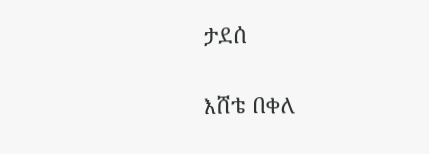ታደሰ

እሸቴ በቀለ